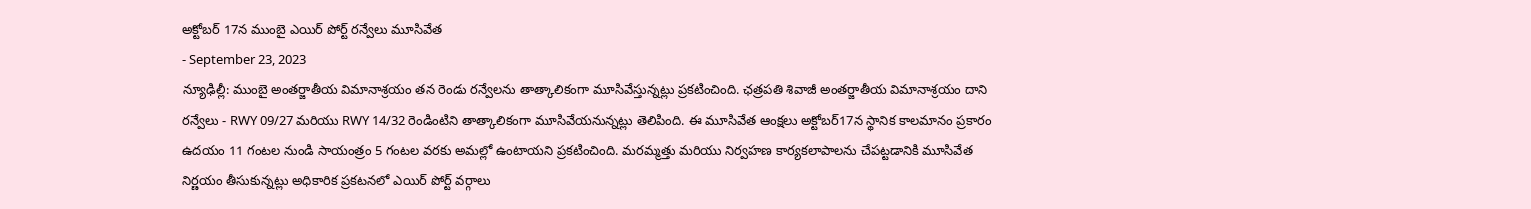అక్టోబర్ 17న ముంబై ఎయిర్ పోర్ట్ రన్వేలు మూసివేత
- September 23, 2023
న్యూఢిల్లీ: ముంబై అంతర్జాతీయ విమానాశ్రయం తన రెండు రన్వేలను తాత్కాలికంగా మూసివేస్తున్నట్లు ప్రకటించింది. ఛత్రపతి శివాజీ అంతర్జాతీయ విమానాశ్రయం దాని రన్వేలు - RWY 09/27 మరియు RWY 14/32 రెండింటిని తాత్కాలికంగా మూసివేయనున్నట్లు తెలిపింది. ఈ మూసివేత ఆంక్షలు అక్టోబర్17న స్థానిక కాలమానం ప్రకారం ఉదయం 11 గంటల నుండి సాయంత్రం 5 గంటల వరకు అమల్లో ఉంటాయని ప్రకటించింది. మరమ్మత్తు మరియు నిర్వహణ కార్యకలాపాలను చేపట్టడానికి మూసివేత నిర్ణయం తీసుకున్నట్లు అధికారిక ప్రకటనలో ఎయిర్ పోర్ట్ వర్గాలు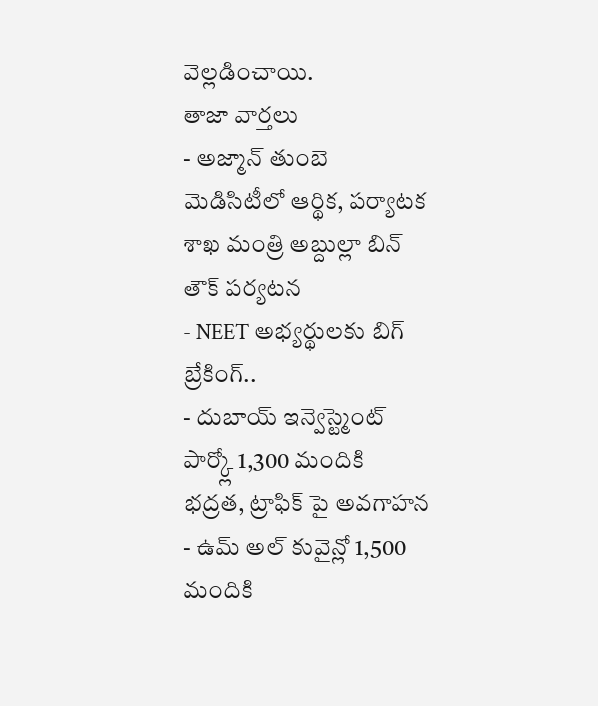వెల్లడించాయి.
తాజా వార్తలు
- అజ్మాన్ తుంబె మెడిసిటీలో ఆర్థిక, పర్యాటక శాఖ మంత్రి అబ్దుల్లా బిన్ తౌక్ పర్యటన
- NEET అభ్యర్థులకు బిగ్ బ్రేకింగ్..
- దుబాయ్ ఇన్వెస్ట్మెంట్ పార్క్లో 1,300 మందికి భద్రత, ట్రాఫిక్ పై అవగాహన
- ఉమ్ అల్ కువైన్లో 1,500 మందికి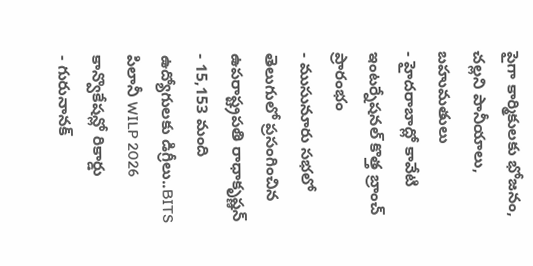పైగా కార్మికులకు భోజనం, చల్లని పానీయాలు, బహుమతులు
- హైదరాబాద్లో కావేటి ఇంటర్నేషనల్ కొత్త బ్రాంచ్ ప్రారంభం
- ముసునూరు సభలో తెలుగులో ప్రసంగించిన ఉపరాష్ట్రపతి రాధాకృష్ణన్
- 15,153 మంది ఉద్యోగులకు డిగ్రీలు..BITS పిలానీ WILP 2026 కాన్వొకేషన్లో రికార్డు
- గురునానక్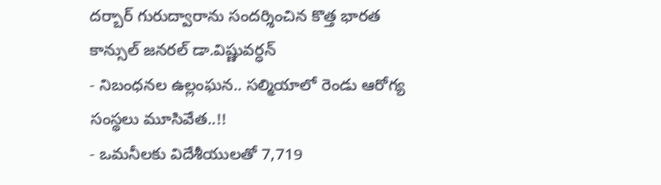దర్బార్ గురుద్వారాను సందర్శించిన కొత్త భారత కాన్సుల్ జనరల్ డా.విష్ణువర్ధన్
- నిబంధనల ఉల్లంఘన.. సల్మియాలో రెండు ఆరోగ్య సంస్థలు మూసివేత..!!
- ఒమనీలకు విదేశీయులతో 7,719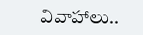వివాహాలు..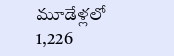మూడేళ్లలో 1,226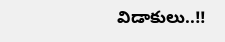విడాకులు..!!